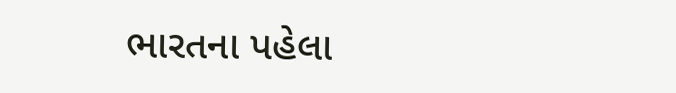ભારતના પહેલા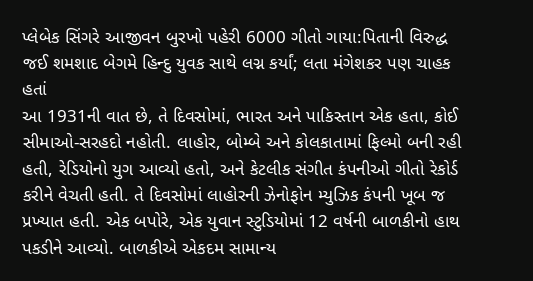પ્લેબેક સિંગરે આજીવન બુરખો પહેરી 6000 ગીતો ગાયા:પિતાની વિરુદ્ધ જઈ શમશાદ બેગમે હિન્દુ યુવક સાથે લગ્ન કર્યાં; લતા મંગેશકર પણ ચાહક હતાં
આ 1931ની વાત છે, તે દિવસોમાં, ભારત અને પાકિસ્તાન એક હતા, કોઈ સીમાઓ-સરહદો નહોતી. લાહોર, બોમ્બે અને કોલકાતામાં ફિલ્મો બની રહી હતી, રેડિયોનો યુગ આવ્યો હતો, અને કેટલીક સંગીત કંપનીઓ ગીતો રેકોર્ડ કરીને વેચતી હતી. તે દિવસોમાં લાહોરની ઝેનોફોન મ્યુઝિક કંપની ખૂબ જ પ્રખ્યાત હતી. એક બપોરે, એક યુવાન સ્ટુડિયોમાં 12 વર્ષની બાળકીનો હાથ પકડીને આવ્યો. બાળકીએ એકદમ સામાન્ય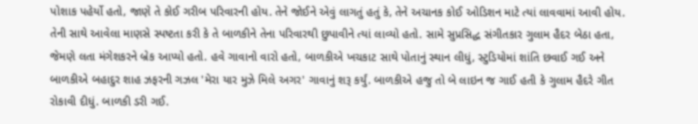પોશાક પહેર્યો હતો, જાણે તે કોઈ ગરીબ પરિવારની હોય. તેને જોઈને એવું લાગતું હતું કે, તેને અચાનક કોઈ ઓડિશન માટે ત્યાં લાવવામાં આવી હોય. તેની સાથે આવેલા માણસે સ્પષ્ટતા કરી કે તે બાળકીને તેના પરિવારથી છુપાવીને ત્યાં લાવ્યો હતો. સામે સુપ્રસિદ્ધ સંગીતકાર ગુલામ હૈદર બેઠા હતા, જેમણે લતા મંગેશકરને બ્રેક આપ્યો હતો. હવે ગાવાનો વારો હતો, બાળકીએ ખચકાટ સાથે પોતાનું સ્થાન લીધું, સ્ટુડિયોમાં શાંતિ છવાઈ ગઈ અને બાળકીએ બહાદુર શાહ ઝફરની ગઝલ 'મેરા યાર મુઝે મિલે અગર' ગાવાનું શરૂ કર્યું. બાળકીએ હજુ તો બે લાઇન જ ગાઈ હતી કે ગુલામ હૈદરે ગીત રોકાવી દીધું. બાળકી ડરી ગઈ.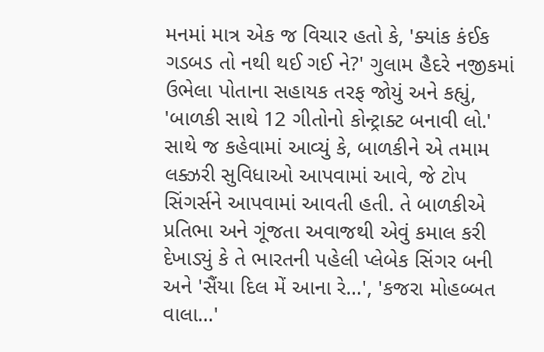મનમાં માત્ર એક જ વિચાર હતો કે, 'ક્યાંક કંઈક ગડબડ તો નથી થઈ ગઈ ને?' ગુલામ હૈદરે નજીકમાં ઉભેલા પોતાના સહાયક તરફ જોયું અને કહ્યું, 'બાળકી સાથે 12 ગીતોનો કોન્ટ્રાક્ટ બનાવી લો.' સાથે જ કહેવામાં આવ્યું કે, બાળકીને એ તમામ લક્ઝરી સુવિધાઓ આપવામાં આવે, જે ટોપ સિંગર્સને આપવામાં આવતી હતી. તે બાળકીએ પ્રતિભા અને ગૂંજતા અવાજથી એવું કમાલ કરી દેખાડ્યું કે તે ભારતની પહેલી પ્લેબેક સિંગર બની અને 'સૈંયા દિલ મેં આના રે…', 'કજરા મોહબ્બત વાલા…'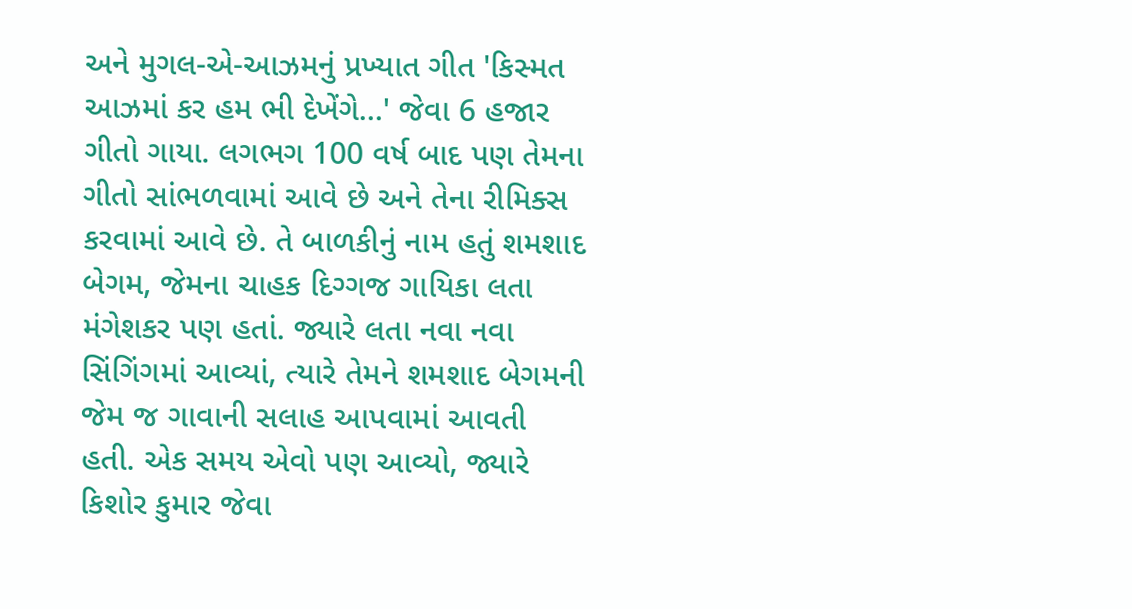અને મુગલ-એ-આઝમનું પ્રખ્યાત ગીત 'કિસ્મત આઝમાં કર હમ ભી દેખેંગે…' જેવા 6 હજાર ગીતો ગાયા. લગભગ 100 વર્ષ બાદ પણ તેમના ગીતો સાંભળવામાં આવે છે અને તેના રીમિક્સ કરવામાં આવે છે. તે બાળકીનું નામ હતું શમશાદ બેગમ, જેમના ચાહક દિગ્ગજ ગાયિકા લતા મંગેશકર પણ હતાં. જ્યારે લતા નવા નવા સિંગિંગમાં આવ્યાં, ત્યારે તેમને શમશાદ બેગમની જેમ જ ગાવાની સલાહ આપવામાં આવતી હતી. એક સમય એવો પણ આવ્યો, જ્યારે કિશોર કુમાર જેવા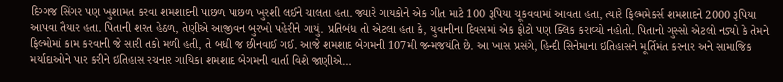દિગ્ગજ સિંગર પણ ખુશામત કરવા શમશાદની પાછળ પાછળ ખુરશી લઈને ચાલતા હતા. જ્યારે ગાયકોને એક ગીત માટે 100 રૂપિયા ચૂકવવામાં આવતા હતા, ત્યારે ફિલ્મમેકર્સ શમશાદને 2000 રૂપિયા આપવા તૈયાર હતા. પિતાની શરત હેઠળ, તેણીએ આજીવન બુરખો પહેરીને ગાયું. પ્રતિબંધ તો એટલા હતા કે, યુવાનીના દિવસમાં એક ફોટો પણ ક્લિક કરાવ્યો નહોતો. પિતાનો ગુસ્સો એટલો નડ્યો કે તેમને ફિલ્મોમાં કામ કરવાની જે સારી તકો મળી હતી, તે બધી જ છીનવાઈ ગઈ. આજે શમશાદ બેગમની 107મી જન્મજયંતિ છે. આ ખાસ પ્રસંગે, હિન્દી સિનેમાના ઇતિહાસને મૂર્તિમંત કરનાર અને સામાજિક મર્યાદાઓને પાર કરીને ઇતિહાસ રચનાર ગાયિકા શમશાદ બેગમની વાર્તા વિશે જાણીએ…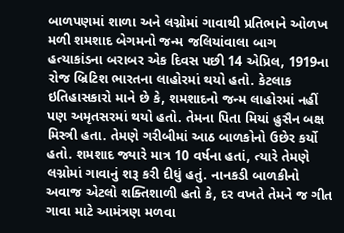બાળપણમાં શાળા અને લગ્નોમાં ગાવાથી પ્રતિભાને ઓળખ મળી શમશાદ બેગમનો જન્મ જલિયાંવાલા બાગ હત્યાકાંડના બરાબર એક દિવસ પછી 14 એપ્રિલ, 1919ના રોજ બ્રિટિશ ભારતના લાહોરમાં થયો હતો. કેટલાક ઇતિહાસકારો માને છે કે, શમશાદનો જન્મ લાહોરમાં નહીં પણ અમૃતસરમાં થયો હતો. તેમના પિતા મિયાં હુસૈન બક્ષ મિસ્ત્રી હતા. તેમણે ગરીબીમાં આઠ બાળકોનો ઉછેર કર્યો હતો. શમશાદ જ્યારે માત્ર 10 વર્ષના હતાં, ત્યારે તેમણે લગ્નોમાં ગાવાનું શરૂ કરી દીધું હતું. નાનકડી બાળકીનો અવાજ એટલો શક્તિશાળી હતો કે, દર વખતે તેમને જ ગીત ગાવા માટે આમંત્રણ મળવા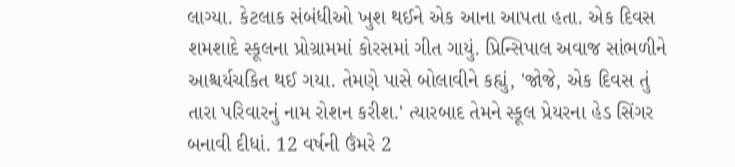લાગ્યા. કેટલાક સંબંધીઓ ખુશ થઈને એક આના આપતા હતા. એક દિવસ શમશાદે સ્કૂલના પ્રોગ્રામમાં કોરસમાં ગીત ગાયું. પ્રિન્સિપાલ અવાજ સાંભળીને આશ્ચર્યચકિત થઈ ગયા. તેમણે પાસે બોલાવીને કહ્યું, 'જોજે, એક દિવસ તું તારા પરિવારનું નામ રોશન કરીશ.' ત્યારબાદ તેમને સ્કૂલ પ્રેયરના હેડ સિંગર બનાવી દીધાં. 12 વર્ષની ઉંમરે 2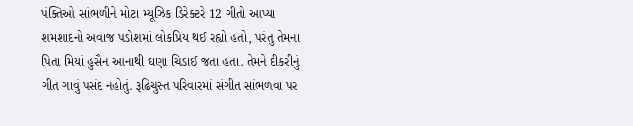પંક્તિઓ સાંભળીને મોટા મ્યૂઝિક ડિરેક્ટરે 12 ગીતો આપ્યા શમશાદનો અવાજ પડોશમાં લોકપ્રિય થઈ રહ્યો હતો, પરંતુ તેમના પિતા મિયાં હુસૈન આનાથી ઘણા ચિડાઈ જતા હતા. તેમને દીકરીનું ગીત ગાવું પસંદ નહોતું. રૂઢિચુસ્ત પરિવારમાં સંગીત સાંભળવા પર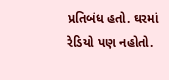પ્રતિબંધ હતો. ઘરમાં રેડિયો પણ નહોતો.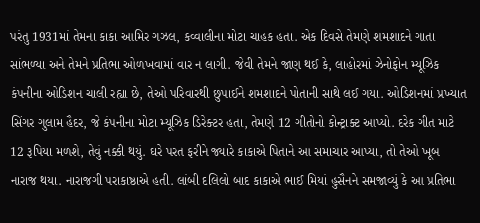પરંતુ 1931માં તેમના કાકા આમિર ગઝલ, કવ્વાલીના મોટા ચાહક હતા. એક દિવસે તેમણે શમશાદને ગાતા સાંભળ્યા અને તેમને પ્રતિભા ઓળખવામાં વાર ન લાગી. જેવી તેમને જાણ થઈ કે, લાહોરમાં ઝેનોફોન મ્યૂઝિક કંપનીના ઓડિશન ચાલી રહ્યા છે, તેઓ પરિવારથી છુપાઈને શમશાદને પોતાની સાથે લઈ ગયા. ઓડિશનમાં પ્રખ્યાત સિંગર ગુલામ હૈદર, જે કંપનીના મોટા મ્યૂઝિક ડિરેક્ટર હતા, તેમણે 12 ગીતોનો કોન્ટ્રાક્ટ આપ્યો. દરેક ગીત માટે 12 રૂપિયા મળશે, તેવું નક્કી થયું. ઘરે પરત ફરીને જ્યારે કાકાએ પિતાને આ સમાચાર આપ્યા, તો તેઓ ખૂબ નારાજ થયા. નારાજગી પરાકાષ્ઠાએ હતી. લાંબી દલિલો બાદ કાકાએ ભાઈ મિયાં હુસૈનને સમજાવ્યું કે આ પ્રતિભા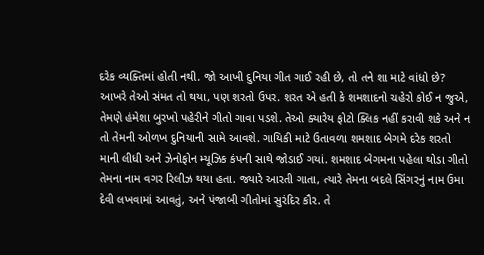દરેક વ્યક્તિમાં હોતી નથી. જો આખી દુનિયા ગીત ગાઈ રહી છે, તો તને શા માટે વાંધો છે? આખરે તેઓ સંમત તો થયા, પણ શરતો ઉપર. શરત એ હતી કે શમશાદનો ચહેરો કોઈ ન જુએ, તેમણે હંમેશા બુરખો પહેરીને ગીતો ગાવા પડશે. તેઓ ક્યારેય ફોટો ક્લિક નહીં કરાવી શકે અને ન તો તેમની ઓળખ દુનિયાની સામે આવશે. ગાયિકી માટે ઉતાવળા શમશાદ બેગમે દરેક શરતો માની લીધી અને ઝેનોફોન મ્યૂઝિક કંપની સાથે જોડાઈ ગયાં. શમશાદ બેગમના પહેલા થોડા ગીતો તેમના નામ વગર રિલીઝ થયા હતા. જ્યારે આરતી ગાતા, ત્યારે તેમના બદલે સિંગરનું નામ ઉમા દેવી લખવામાં આવતું, અને પંજાબી ગીતોમાં સુરંદિર કૌર. તે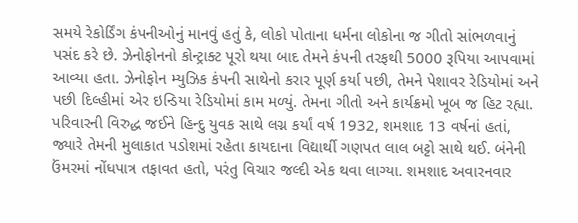સમયે રેકોર્ડિંગ કંપનીઓનું માનવું હતું કે, લોકો પોતાના ધર્મના લોકોના જ ગીતો સાંભળવાનું પસંદ કરે છે. ઝેનોફોનનો કોન્ટ્રાક્ટ પૂરો થયા બાદ તેમને કંપની તરફથી 5000 રૂપિયા આપવામાં આવ્યા હતા. ઝેનોફોન મ્યુઝિક કંપની સાથેનો કરાર પૂર્ણ કર્યા પછી, તેમને પેશાવર રેડિયોમાં અને પછી દિલ્હીમાં એર ઇન્ડિયા રેડિયોમાં કામ મળ્યું. તેમના ગીતો અને કાર્યક્રમો ખૂબ જ હિટ રહ્યા. પરિવારની વિરુદ્ધ જઈને હિન્દુ યુવક સાથે લગ્ન કર્યાં વર્ષ 1932, શમશાદ 13 વર્ષનાં હતાં, જ્યારે તેમની મુલાકાત પડોશમાં રહેતા કાયદાના વિદ્યાર્થી ગણપત લાલ બટ્ટો સાથે થઈ. બંનેની ઉંમરમાં નોંધપાત્ર તફાવત હતો, પરંતુ વિચાર જલ્દી એક થવા લાગ્યા. શમશાદ અવારનવાર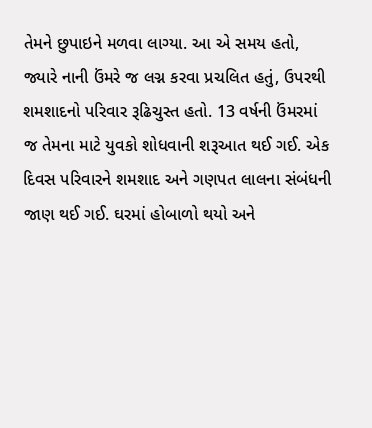તેમને છુપાઇને મળવા લાગ્યા. આ એ સમય હતો, જ્યારે નાની ઉંમરે જ લગ્ન કરવા પ્રચલિત હતું, ઉપરથી શમશાદનો પરિવાર રૂઢિચુસ્ત હતો. 13 વર્ષની ઉંમરમાં જ તેમના માટે યુવકો શોધવાની શરૂઆત થઈ ગઈ. એક દિવસ પરિવારને શમશાદ અને ગણપત લાલના સંબંધની જાણ થઈ ગઈ. ઘરમાં હોબાળો થયો અને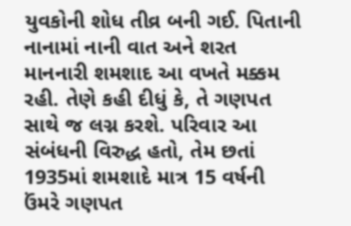યુવકોની શોધ તીવ્ર બની ગઈ. પિતાની નાનામાં નાની વાત અને શરત માનનારી શમશાદ આ વખતે મક્કમ રહી. તેણે કહી દીધું કે, તે ગણપત સાથે જ લગ્ન કરશે. પરિવાર આ સંબંધની વિરુદ્ધ હતો, તેમ છતાં 1935માં શમશાદે માત્ર 15 વર્ષની ઉંમરે ગણપત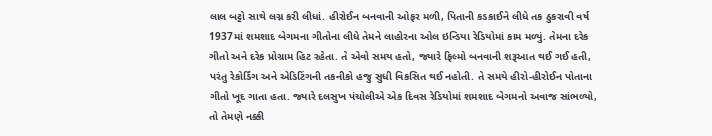લાલ બટ્ટો સાથે લગ્ન કરી લીધાં. હીરોઈન બનવાની ઓફર મળી, પિતાની કડકાઈને લીધે તક ઠુકરાવી વર્ષ 1937માં શમશાદ બેગમના ગીતોના લીધે તેમને લાહોરના ઓલ ઇન્ડિયા રેડિયોમાં કામ મળ્યું. તેમના દરેક ગીતો અને દરેક પ્રોગ્રામ હિટ રહેતા. તે એવો સમય હતો, જ્યારે ફિલ્મો બનવાની શરૂઆત થઈ ગઈ હતી, પરંતુ રેકોર્ડિંગ અને એડિટિંગની તકનીકો હજુ સુધી વિકસિત થઈ નહોતી. તે સમયે હીરો-હીરોઈન પોતાના ગીતો ખૂદ ગાતા હતા. જ્યારે દલસુખ પંચોલીએ એક દિવસ રેડિયોમાં શમશાદ બેગમનો અવાજ સાંભળ્યો, તો તેમણે નક્કી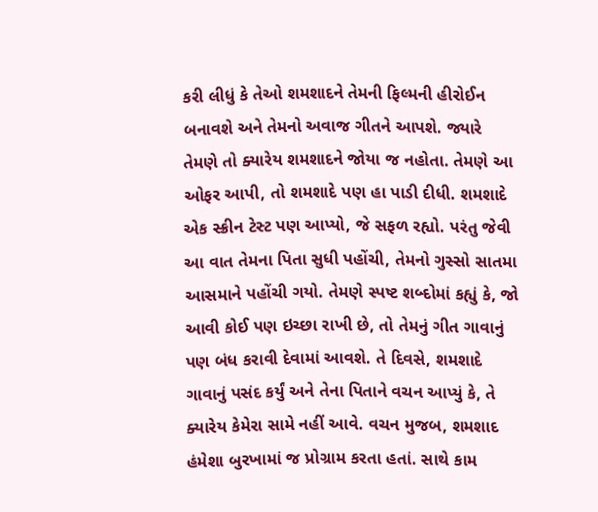કરી લીધું કે તેઓ શમશાદને તેમની ફિલ્મની હીરોઈન બનાવશે અને તેમનો અવાજ ગીતને આપશે. જ્યારે તેમણે તો ક્યારેય શમશાદને જોયા જ નહોતા. તેમણે આ ઓફર આપી, તો શમશાદે પણ હા પાડી દીધી. શમશાદે એક સ્ક્રીન ટેસ્ટ પણ આપ્યો, જે સફળ રહ્યો. પરંતુ જેવી આ વાત તેમના પિતા સુધી પહોંચી, તેમનો ગુસ્સો સાતમા આસમાને પહોંચી ગયો. તેમણે સ્પષ્ટ શબ્દોમાં કહ્યું કે, જો આવી કોઈ પણ ઇચ્છા રાખી છે, તો તેમનું ગીત ગાવાનું પણ બંધ કરાવી દેવામાં આવશે. તે દિવસે, શમશાદે ગાવાનું પસંદ કર્યું અને તેના પિતાને વચન આપ્યું કે, તે ક્યારેય કેમેરા સામે નહીં આવે. વચન મુજબ, શમશાદ હંમેશા બુરખામાં જ પ્રોગ્રામ કરતા હતાં. સાથે કામ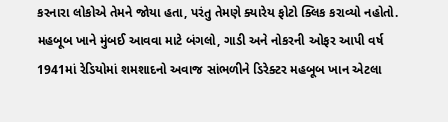કરનારા લોકોએ તેમને જોયા હતા, પરંતુ તેમણે ક્યારેય ફોટો ક્લિક કરાવ્યો નહોતો. મહબૂબ ખાને મુંબઈ આવવા માટે બંગલો, ગાડી અને નોકરની ઓફર આપી વર્ષ 1941માં રેડિયોમાં શમશાદનો અવાજ સાંભળીને ડિરેક્ટર મહબૂબ ખાન એટલા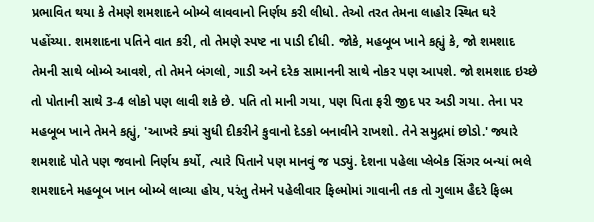પ્રભાવિત થયા કે તેમણે શમશાદને બોમ્બે લાવવાનો નિર્ણય કરી લીધો. તેઓ તરત તેમના લાહોર સ્થિત ઘરે પહોંચ્યા. શમશાદના પતિને વાત કરી, તો તેમણે સ્પષ્ટ ના પાડી દીધી. જોકે, મહબૂબ ખાને કહ્યું કે, જો શમશાદ તેમની સાથે બોમ્બે આવશે, તો તેમને બંગલો, ગાડી અને દરેક સામાનની સાથે નોકર પણ આપશે. જો શમશાદ ઇચ્છે તો પોતાની સાથે 3-4 લોકો પણ લાવી શકે છે. પતિ તો માની ગયા, પણ પિતા ફરી જીદ પર અડી ગયા. તેના પર મહબૂબ ખાને તેમને કહ્યું, 'આખરે ક્યાં સુધી દીકરીને કુવાનો દેડકો બનાવીને રાખશો. તેને સમુદ્રમાં છોડો.' જ્યારે શમશાદે પોતે પણ જવાનો નિર્ણય કર્યો, ત્યારે પિતાને પણ માનવું જ પડ્યું. દેશના પહેલા પ્લેબેક સિંગર બન્યાં ભલે શમશાદને મહબૂબ ખાન બોમ્બે લાવ્યા હોય, પરંતુ તેમને પહેલીવાર ફિલ્મોમાં ગાવાની તક તો ગુલામ હૈદરે ફિલ્મ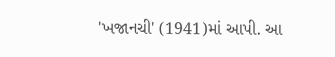'ખજાનચી' (1941)માં આપી. આ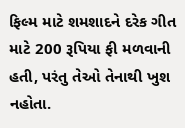ફિલ્મ માટે શમશાદને દરેક ગીત માટે 200 રૂપિયા ફી મળવાની હતી, પરંતુ તેઓ તેનાથી ખુશ નહોતા.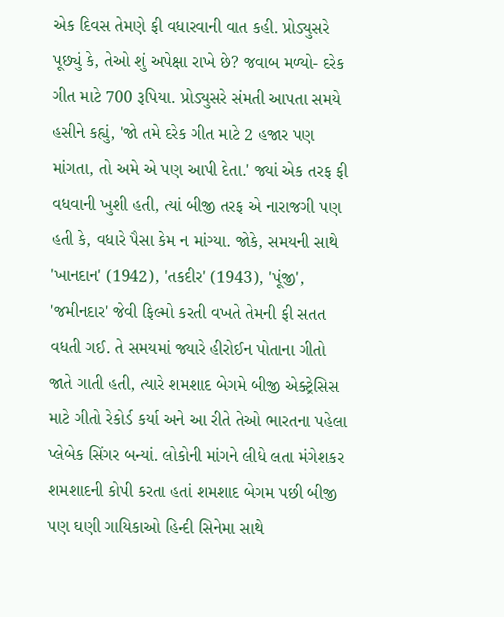એક દિવસ તેમણે ફી વધારવાની વાત કહી. પ્રોડ્યુસરે પૂછ્યું કે, તેઓ શું અપેક્ષા રાખે છે? જવાબ મળ્યો- દરેક ગીત માટે 700 રૂપિયા. પ્રોડ્યુસરે સંમતી આપતા સમયે હસીને કહ્યું, 'જો તમે દરેક ગીત માટે 2 હજાર પણ માંગતા, તો અમે એ પણ આપી દેતા.' જ્યાં એક તરફ ફી વધવાની ખુશી હતી, ત્યાં બીજી તરફ એ નારાજગી પણ હતી કે, વધારે પૈસા કેમ ન માંગ્યા. જોકે, સમયની સાથે 'ખાનદાન' (1942), 'તકદીર' (1943), 'પૂંજી', 'જમીનદાર' જેવી ફિલ્મો કરતી વખતે તેમની ફી સતત વધતી ગઈ. તે સમયમાં જ્યારે હીરોઈન પોતાના ગીતો જાતે ગાતી હતી, ત્યારે શમશાદ બેગમે બીજી એક્ટ્રેસિસ માટે ગીતો રેકોર્ડ કર્યા અને આ રીતે તેઓ ભારતના પહેલા પ્લેબેક સિંગર બન્યાં. લોકોની માંગને લીધે લતા મંગેશકર શમશાદની કોપી કરતા હતાં શમશાદ બેગમ પછી બીજી પણ ઘણી ગાયિકાઓ હિન્દી સિનેમા સાથે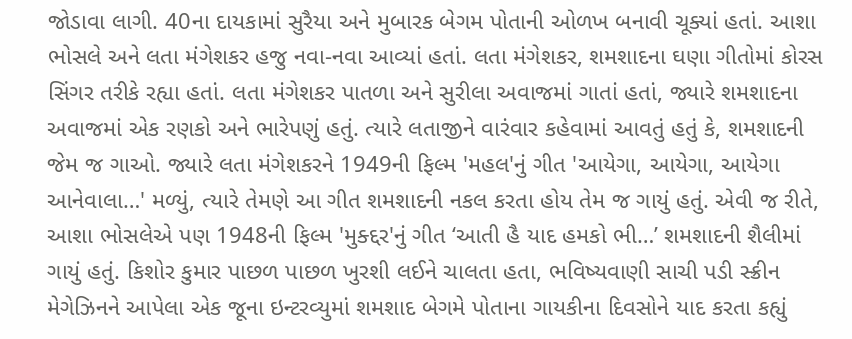જોડાવા લાગી. 40ના દાયકામાં સુરૈયા અને મુબારક બેગમ પોતાની ઓળખ બનાવી ચૂક્યાં હતાં. આશા ભોસલે અને લતા મંગેશકર હજુ નવા-નવા આવ્યાં હતાં. લતા મંગેશકર, શમશાદના ઘણા ગીતોમાં કોરસ સિંગર તરીકે રહ્યા હતાં. લતા મંગેશકર પાતળા અને સુરીલા અવાજમાં ગાતાં હતાં, જ્યારે શમશાદના અવાજમાં એક રણકો અને ભારેપણું હતું. ત્યારે લતાજીને વારંવાર કહેવામાં આવતું હતું કે, શમશાદની જેમ જ ગાઓ. જ્યારે લતા મંગેશકરને 1949ની ફિલ્મ 'મહલ'નું ગીત 'આયેગા, આયેગા, આયેગા આનેવાલા…' મળ્યું, ત્યારે તેમણે આ ગીત શમશાદની નકલ કરતા હોય તેમ જ ગાયું હતું. એવી જ રીતે, આશા ભોસલેએ પણ 1948ની ફિલ્મ 'મુક્દ્દર'નું ગીત ‘આતી હૈ યાદ હમકો ભી…’ શમશાદની શૈલીમાં ગાયું હતું. કિશોર કુમાર પાછળ પાછળ ખુરશી લઈને ચાલતા હતા, ભવિષ્યવાણી સાચી પડી સ્ક્રીન મેગેઝિનને આપેલા એક જૂના ઇન્ટરવ્યુમાં શમશાદ બેગમે પોતાના ગાયકીના દિવસોને યાદ કરતા કહ્યું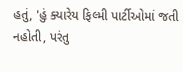હતું, 'હું ક્યારેય ફિલ્મી પાર્ટીઓમાં જતી નહોતી, પરંતુ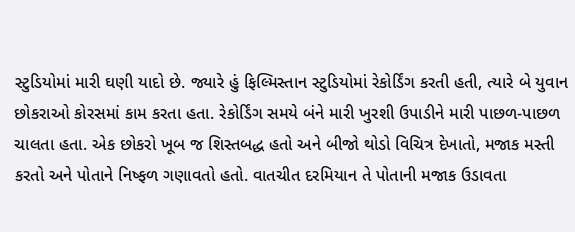સ્ટુડિયોમાં મારી ઘણી યાદો છે. જ્યારે હું ફિલ્મિસ્તાન સ્ટુડિયોમાં રેકોર્ડિંગ કરતી હતી, ત્યારે બે યુવાન છોકરાઓ કોરસમાં કામ કરતા હતા. રેકોર્ડિંગ સમયે બંને મારી ખુરશી ઉપાડીને મારી પાછળ-પાછળ ચાલતા હતા. એક છોકરો ખૂબ જ શિસ્તબદ્ધ હતો અને બીજો થોડો વિચિત્ર દેખાતો, મજાક મસ્તી કરતો અને પોતાને નિષ્ફળ ગણાવતો હતો. વાતચીત દરમિયાન તે પોતાની મજાક ઉડાવતા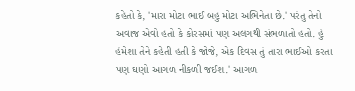કહેતો કે, 'મારા મોટા ભાઈ બહુ મોટા અભિનેતા છે.' પરંતુ તેનો અવાજ એવો હતો કે કોરસમાં પણ અલગથી સંભળાતો હતો. હું હંમેશા તેને કહેતી હતી કે જોજે, એક દિવસ તું તારા ભાઈઓ કરતા પણ ઘણો આગળ નીકળી જઈશ.' આગળ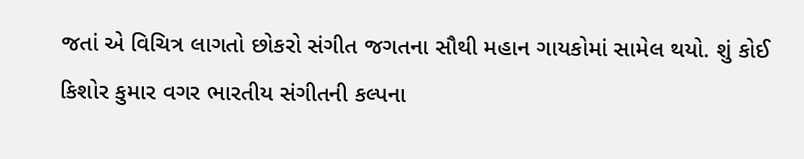જતાં એ વિચિત્ર લાગતો છોકરો સંગીત જગતના સૌથી મહાન ગાયકોમાં સામેલ થયો. શું કોઈ કિશોર કુમાર વગર ભારતીય સંગીતની કલ્પના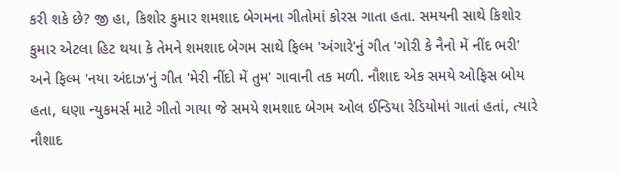કરી શકે છે? જી હા, કિશોર કુમાર શમશાદ બેગમના ગીતોમાં કોરસ ગાતા હતા. સમયની સાથે કિશોર કુમાર એટલા હિટ થયા કે તેમને શમશાદ બેગમ સાથે ફિલ્મ 'અંગારે'નું ગીત 'ગોરી કે નૈનો મેં નીંદ ભરી' અને ફિલ્મ 'નયા અંદાઝ'નું ગીત 'મેરી નીંદો મેં તુમ' ગાવાની તક મળી. નૌશાદ એક સમયે ઓફિસ બોય હતા, ઘણા ન્યુકમર્સ માટે ગીતો ગાયા જે સમયે શમશાદ બેગમ ઓલ ઈન્ડિયા રેડિયોમાં ગાતાં હતાં, ત્યારે નૌશાદ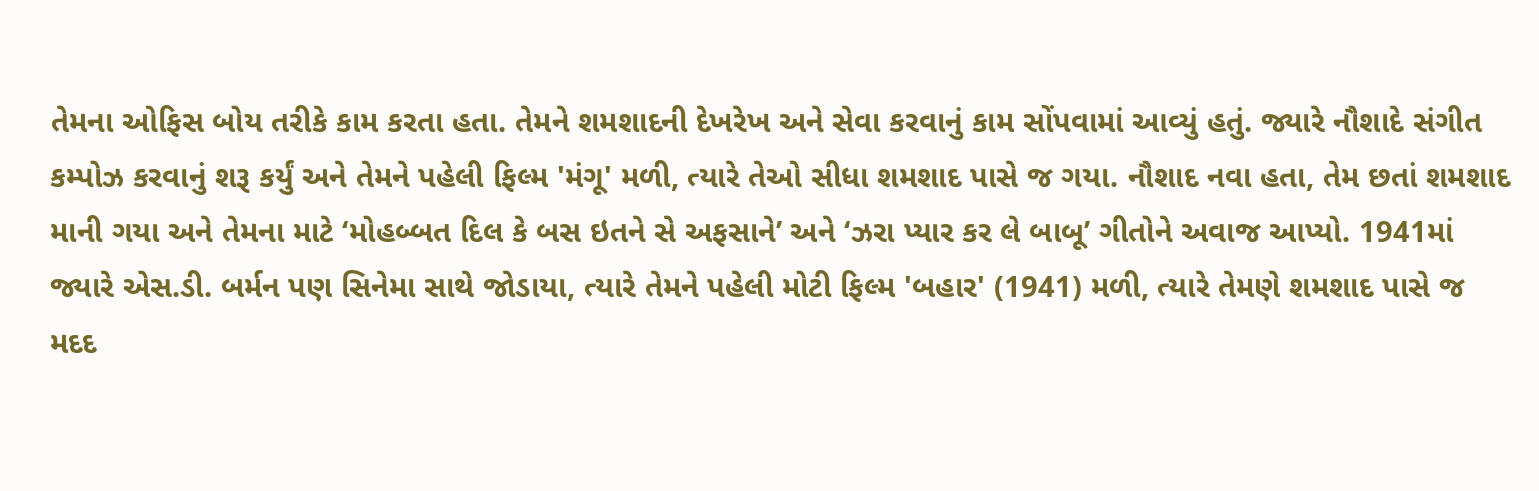તેમના ઓફિસ બોય તરીકે કામ કરતા હતા. તેમને શમશાદની દેખરેખ અને સેવા કરવાનું કામ સોંપવામાં આવ્યું હતું. જ્યારે નૌશાદે સંગીત કમ્પોઝ કરવાનું શરૂ કર્યું અને તેમને પહેલી ફિલ્મ 'મંગૂ' મળી, ત્યારે તેઓ સીધા શમશાદ પાસે જ ગયા. નૌશાદ નવા હતા, તેમ છતાં શમશાદ માની ગયા અને તેમના માટે ‘મોહબ્બત દિલ કે બસ ઇતને સે અફસાને’ અને ‘ઝરા પ્યાર કર લે બાબૂ’ ગીતોને અવાજ આપ્યો. 1941માં જ્યારે એસ.ડી. બર્મન પણ સિનેમા સાથે જોડાયા, ત્યારે તેમને પહેલી મોટી ફિલ્મ 'બહાર' (1941) મળી, ત્યારે તેમણે શમશાદ પાસે જ મદદ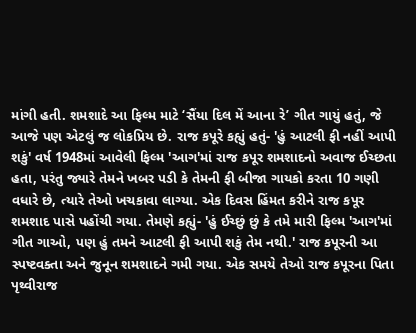માંગી હતી. શમશાદે આ ફિલ્મ માટે ‘સૈંયા દિલ મેં આના રે’ ગીત ગાયું હતું, જે આજે પણ એટલું જ લોકપ્રિય છે. રાજ કપૂરે કહ્યું હતું- 'હું આટલી ફી નહીં આપી શકું' વર્ષ 1948માં આવેલી ફિલ્મ 'આગ'માં રાજ કપૂર શમશાદનો અવાજ ઈચ્છતા હતા, પરંતુ જ્યારે તેમને ખબર પડી કે તેમની ફી બીજા ગાયકો કરતા 10 ગણી વધારે છે, ત્યારે તેઓ ખચકાવા લાગ્યા. એક દિવસ હિંમત કરીને રાજ કપૂર શમશાદ પાસે પહોંચી ગયા. તેમણે કહ્યું- 'હું ઈચ્છું છું કે તમે મારી ફિલ્મ 'આગ'માં ગીત ગાઓ, પણ હું તમને આટલી ફી આપી શકું તેમ નથી.' રાજ કપૂરની આ સ્પષ્ટવક્તા અને જુનૂન શમશાદને ગમી ગયા. એક સમયે તેઓ રાજ કપૂરના પિતા પૃથ્વીરાજ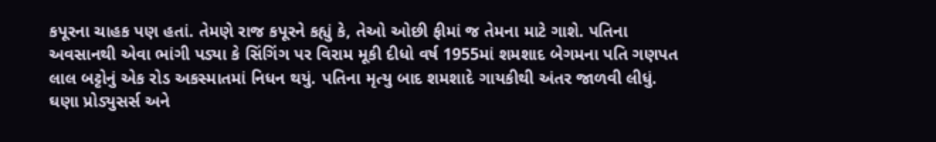કપૂરના ચાહક પણ હતાં. તેમણે રાજ કપૂરને કહ્યું કે, તેઓ ઓછી ફીમાં જ તેમના માટે ગાશે. પતિના અવસાનથી એવા ભાંગી પડ્યા કે સિંગિંગ પર વિરામ મૂકી દીધો વર્ષ 1955માં શમશાદ બેગમના પતિ ગણપત લાલ બટ્ટોનું એક રોડ અકસ્માતમાં નિધન થયું. પતિના મૃત્યુ બાદ શમશાદે ગાયકીથી અંતર જાળવી લીધું. ઘણા પ્રોડ્યુસર્સ અને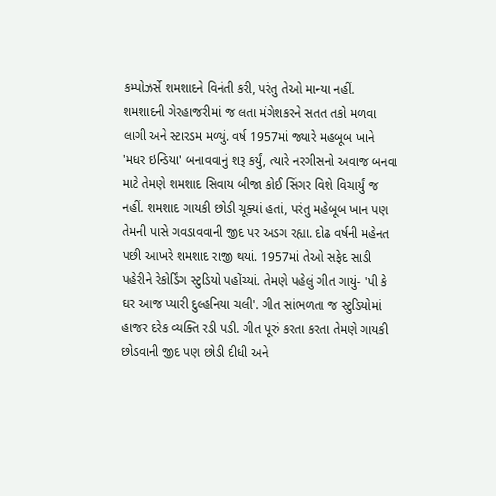કમ્પોઝર્સે શમશાદને વિનંતી કરી, પરંતુ તેઓ માન્યા નહીં. શમશાદની ગેરહાજરીમાં જ લતા મંગેશકરને સતત તકો મળવા લાગી અને સ્ટારડમ મળ્યું. વર્ષ 1957માં જ્યારે મહબૂબ ખાને 'મધર ઇન્ડિયા' બનાવવાનું શરૂ કર્યું, ત્યારે નરગીસનો અવાજ બનવા માટે તેમણે શમશાદ સિવાય બીજા કોઈ સિંગર વિશે વિચાર્યું જ નહીં. શમશાદ ગાયકી છોડી ચૂક્યાં હતાં, પરંતુ મહેબૂબ ખાન પણ તેમની પાસે ગવડાવવાની જીદ પર અડગ રહ્યા. દોઢ વર્ષની મહેનત પછી આખરે શમશાદ રાજી થયાં. 1957માં તેઓ સફેદ સાડી પહેરીને રેકોર્ડિંગ સ્ટુડિયો પહોંચ્યાં. તેમણે પહેલું ગીત ગાયું- 'પી કે ઘર આજ પ્યારી દુલ્હનિયા ચલી'. ગીત સાંભળતા જ સ્ટુડિયોમાં હાજર દરેક વ્યક્તિ રડી પડી. ગીત પૂરું કરતા કરતા તેમણે ગાયકી છોડવાની જીદ પણ છોડી દીધી અને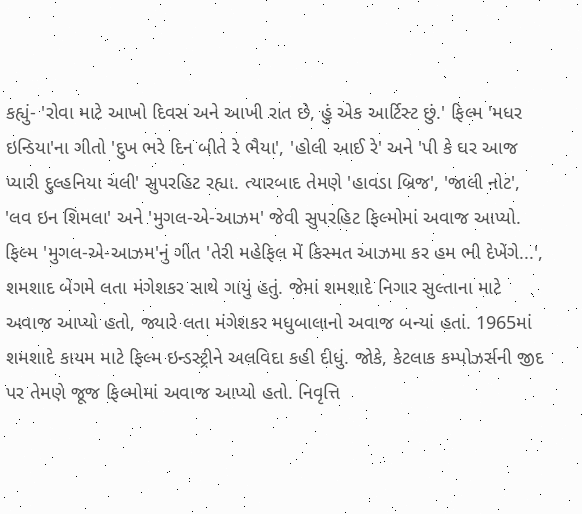કહ્યું- 'રોવા માટે આખો દિવસ અને આખી રાત છે, હું એક આર્ટિસ્ટ છું.' ફિલ્મ 'મધર ઇન્ડિયા'ના ગીતો 'દુખ ભરે દિન બીતે રે ભૈયા', 'હોલી આઈ રે' અને 'પી કે ઘર આજ પ્યારી દુલ્હનિયા ચલી' સુપરહિટ રહ્યા. ત્યારબાદ તેમણે 'હાવડા બ્રિજ', 'જાલી નોટ', 'લવ ઇન શિમલા' અને 'મુગલ-એ-આઝમ' જેવી સુપરહિટ ફિલ્મોમાં અવાજ આપ્યો. ફિલ્મ 'મુગલ-એ-આઝમ'નું ગીત 'તેરી મહેફિલ મેં કિસ્મત આઝમા કર હમ ભી દેખેંગે...', શમશાદ બેગમે લતા મંગેશકર સાથે ગાયું હતું. જેમાં શમશાદે નિગાર સુલ્તાના માટે અવાજ આપ્યો હતો, જ્યારે લતા મંગેશકર મધુબાલાનો અવાજ બન્યાં હતાં. 1965માં શમશાદે કાયમ માટે ફિલ્મ ઇન્ડસ્ટ્રીને અલવિદા કહી દીધું. જોકે, કેટલાક કમ્પોઝર્સની જીદ પર તેમણે જૂજ ફિલ્મોમાં અવાજ આપ્યો હતો. નિવૃત્તિ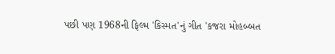પછી પણ 1968ની ફિલ્મ 'કિસ્મત'નું ગીત 'કજરા મોહબ્બત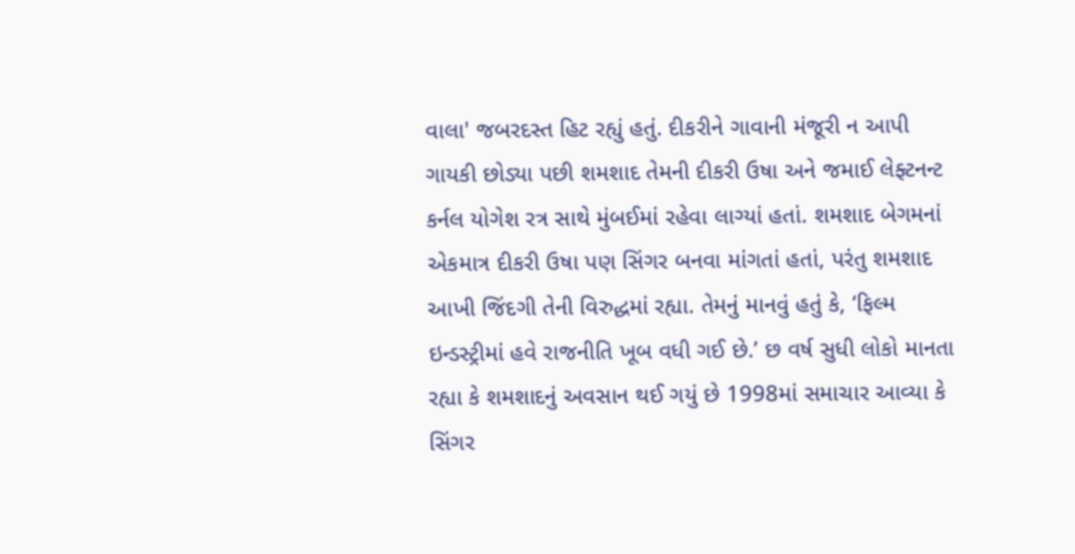વાલા' જબરદસ્ત હિટ રહ્યું હતું. દીકરીને ગાવાની મંજૂરી ન આપી ગાયકી છોડ્યા પછી શમશાદ તેમની દીકરી ઉષા અને જમાઈ લેફ્ટનન્ટ કર્નલ યોગેશ રત્ર સાથે મુંબઈમાં રહેવા લાગ્યાં હતાં. શમશાદ બેગમનાં એકમાત્ર દીકરી ઉષા પણ સિંગર બનવા માંગતાં હતાં, પરંતુ શમશાદ આખી જિંદગી તેની વિરુદ્ધમાં રહ્યા. તેમનું માનવું હતું કે, ‘ફિલ્મ ઇન્ડસ્ટ્રીમાં હવે રાજનીતિ ખૂબ વધી ગઈ છે.’ છ વર્ષ સુધી લોકો માનતા રહ્યા કે શમશાદનું અવસાન થઈ ગયું છે 1998માં સમાચાર આવ્યા કે સિંગર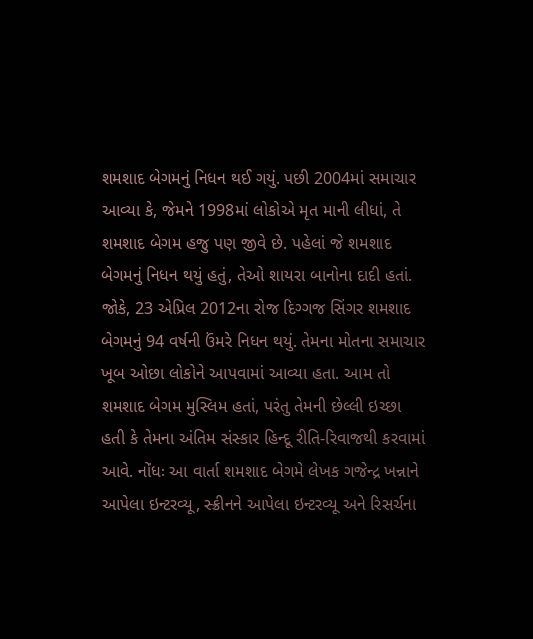શમશાદ બેગમનું નિધન થઈ ગયું. પછી 2004માં સમાચાર આવ્યા કે, જેમને 1998માં લોકોએ મૃત માની લીધાં, તે શમશાદ બેગમ હજુ પણ જીવે છે. પહેલાં જે શમશાદ બેગમનું નિધન થયું હતું, તેઓ શાયરા બાનોના દાદી હતાં. જોકે, 23 એપ્રિલ 2012ના રોજ દિગ્ગજ સિંગર શમશાદ બેગમનું 94 વર્ષની ઉંમરે નિધન થયું. તેમના મોતના સમાચાર ખૂબ ઓછા લોકોને આપવામાં આવ્યા હતા. આમ તો શમશાદ બેગમ મુસ્લિમ હતાં, પરંતુ તેમની છેલ્લી ઇચ્છા હતી કે તેમના અંતિમ સંસ્કાર હિન્દૂ રીતિ-રિવાજથી કરવામાં આવે. નોંધઃ આ વાર્તા શમશાદ બેગમે લેખક ગજેન્દ્ર ખન્નાને આપેલા ઇન્ટરવ્યૂ, સ્ક્રીનને આપેલા ઇન્ટરવ્યૂ અને રિસર્ચના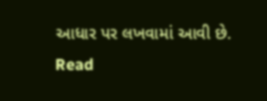આધાર પર લખવામાં આવી છે.
Read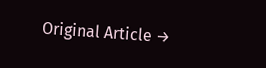Original Article →